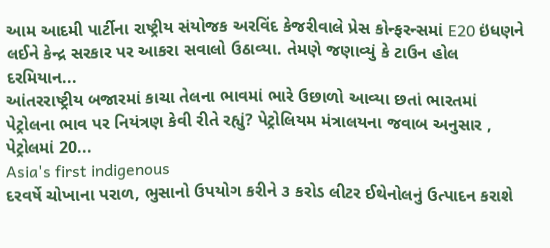આમ આદમી પાર્ટીના રાષ્ટ્રીય સંયોજક અરવિંદ કેજરીવાલે પ્રેસ કોન્ફરન્સમાં E20 ઇંધણને લઈને કેન્દ્ર સરકાર પર આકરા સવાલો ઉઠાવ્યા. તેમણે જણાવ્યું કે ટાઉન હોલ દરમિયાન...
આંતરરાષ્ટ્રીય બજારમાં કાચા તેલના ભાવમાં ભારે ઉછાળો આવ્યા છતાં ભારતમાં પેટ્રોલના ભાવ પર નિયંત્રણ કેવી રીતે રહ્યું? પેટ્રોલિયમ મંત્રાલયના જવાબ અનુસાર , પેટ્રોલમાં 20...
Asia's first indigenous
દરવર્ષે ચોખાના પરાળ, ભુસાનો ઉપયોગ કરીને ૩ કરોડ લીટર ઈથેનોલનું ઉત્પાદન કરાશે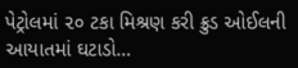પેટ્રોલમાં ૨૦ ટકા મિશ્રણ કરી ક્રુડ ઓઈલની આયાતમાં ઘટાડો...